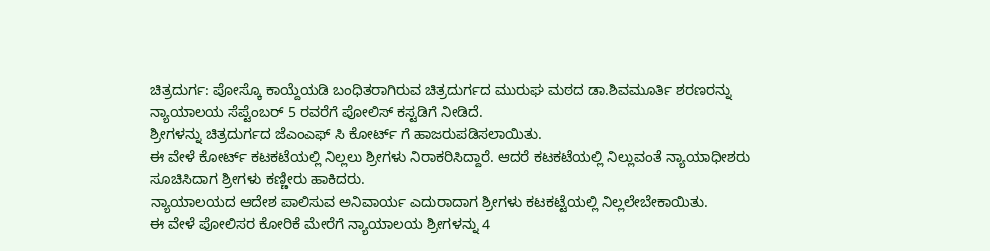ಚಿತ್ರದುರ್ಗ: ಪೋಸ್ಕೊ ಕಾಯ್ದೆಯಡಿ ಬಂಧಿತರಾಗಿರುವ ಚಿತ್ರದುರ್ಗದ ಮುರುಘ ಮಠದ ಡಾ.ಶಿವಮೂರ್ತಿ ಶರಣರನ್ನು ನ್ಯಾಯಾಲಯ ಸೆಪ್ಟೆಂಬರ್ 5 ರವರೆಗೆ ಪೋಲಿಸ್ ಕಸ್ಟಡಿಗೆ ನೀಡಿದೆ.
ಶ್ರೀಗಳನ್ನು ಚಿತ್ರದುರ್ಗದ ಜೆಎಂಎಫ್ ಸಿ ಕೋರ್ಟ್ ಗೆ ಹಾಜರುಪಡಿಸಲಾಯಿತು.
ಈ ವೇಳೆ ಕೋರ್ಟ್ ಕಟಕಟೆಯಲ್ಲಿ ನಿಲ್ಲಲು ಶ್ರೀಗಳು ನಿರಾಕರಿಸಿದ್ದಾರೆ. ಆದರೆ ಕಟಕಟೆಯಲ್ಲಿ ನಿಲ್ಲುವಂತೆ ನ್ಯಾಯಾಧೀಶರು ಸೂಚಿಸಿದಾಗ ಶ್ರೀಗಳು ಕಣ್ಣೀರು ಹಾಕಿದರು.
ನ್ಯಾಯಾಲಯದ ಆದೇಶ ಪಾಲಿಸುವ ಅನಿವಾರ್ಯ ಎದುರಾದಾಗ ಶ್ರೀಗಳು ಕಟಕಟ್ಟೆಯಲ್ಲಿ ನಿಲ್ಲಲೇಬೇಕಾಯಿತು.
ಈ ವೇಳೆ ಪೋಲಿಸರ ಕೋರಿಕೆ ಮೇರೆಗೆ ನ್ಯಾಯಾಲಯ ಶ್ರೀಗಳನ್ನು 4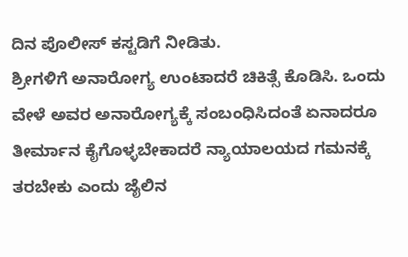ದಿನ ಪೊಲೀಸ್ ಕಸ್ಟಡಿಗೆ ನೀಡಿತು.
ಶ್ರೀಗಳಿಗೆ ಅನಾರೋಗ್ಯ ಉಂಟಾದರೆ ಚಿಕಿತ್ಸೆ ಕೊಡಿಸಿ. ಒಂದು ವೇಳೆ ಅವರ ಅನಾರೋಗ್ಯಕ್ಕೆ ಸಂಬಂಧಿಸಿದಂತೆ ಏನಾದರೂ ತೀರ್ಮಾನ ಕೈಗೊಳ್ಳಬೇಕಾದರೆ ನ್ಯಾಯಾಲಯದ ಗಮನಕ್ಕೆ ತರಬೇಕು ಎಂದು ಜೈಲಿನ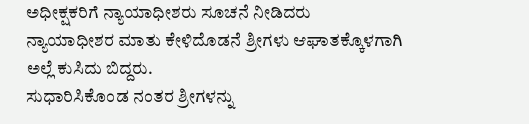ಅಧೀಕ್ಷಕರಿಗೆ ನ್ಯಾಯಾಧೀಶರು ಸೂಚನೆ ನೀಡಿದರು
ನ್ಯಾಯಾಧೀಶರ ಮಾತು ಕೇಳಿದೊಡನೆ ಶ್ರೀಗಳು ಆಘಾತಕ್ಕೊಳಗಾಗಿ ಅಲ್ಲೆ ಕುಸಿದು ಬಿದ್ದರು.
ಸುಧಾರಿಸಿಕೊಂಡ ನಂತರ ಶ್ರೀಗಳನ್ನು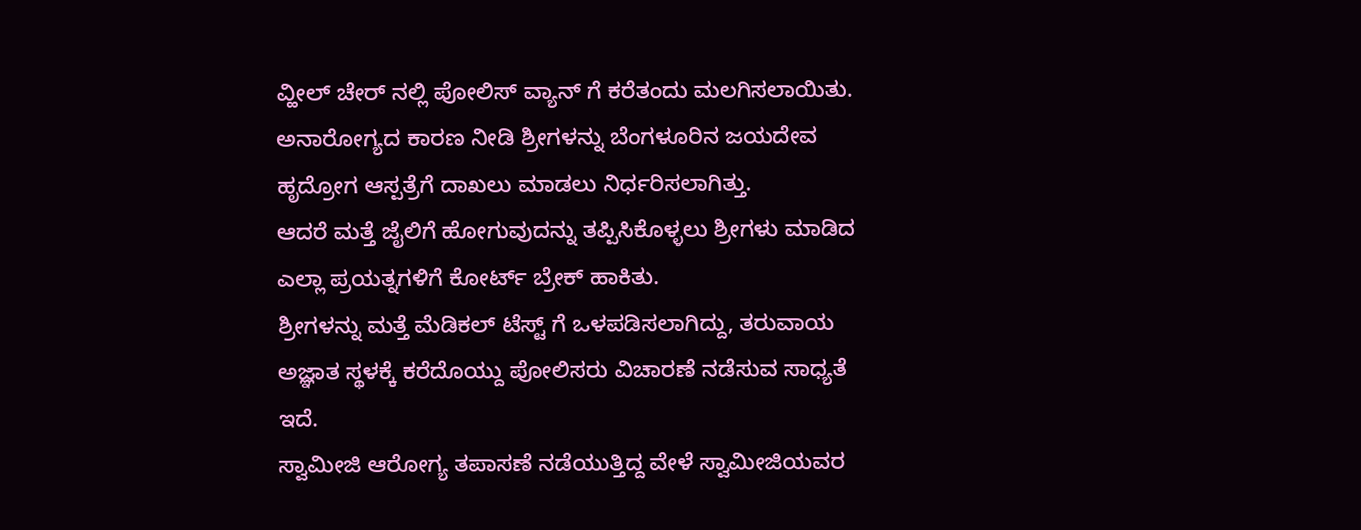ವ್ಹೀಲ್ ಚೇರ್ ನಲ್ಲಿ ಪೋಲಿಸ್ ವ್ಯಾನ್ ಗೆ ಕರೆತಂದು ಮಲಗಿಸಲಾಯಿತು.
ಅನಾರೋಗ್ಯದ ಕಾರಣ ನೀಡಿ ಶ್ರೀಗಳನ್ನು ಬೆಂಗಳೂರಿನ ಜಯದೇವ ಹೃದ್ರೋಗ ಆಸ್ಪತ್ರೆಗೆ ದಾಖಲು ಮಾಡಲು ನಿರ್ಧರಿಸಲಾಗಿತ್ತು.
ಆದರೆ ಮತ್ತೆ ಜೈಲಿಗೆ ಹೋಗುವುದನ್ನು ತಪ್ಪಿಸಿಕೊಳ್ಳಲು ಶ್ರೀಗಳು ಮಾಡಿದ ಎಲ್ಲಾ ಪ್ರಯತ್ನಗಳಿಗೆ ಕೋರ್ಟ್ ಬ್ರೇಕ್ ಹಾಕಿತು.
ಶ್ರೀಗಳನ್ನು ಮತ್ತೆ ಮೆಡಿಕಲ್ ಟೆಸ್ಟ್ ಗೆ ಒಳಪಡಿಸಲಾಗಿದ್ದು, ತರುವಾಯ ಅಜ್ಞಾತ ಸ್ಥಳಕ್ಕೆ ಕರೆದೊಯ್ದು ಪೋಲಿಸರು ವಿಚಾರಣೆ ನಡೆಸುವ ಸಾಧ್ಯತೆ ಇದೆ.
ಸ್ವಾಮೀಜಿ ಆರೋಗ್ಯ ತಪಾಸಣೆ ನಡೆಯುತ್ತಿದ್ದ ವೇಳೆ ಸ್ವಾಮೀಜಿಯವರ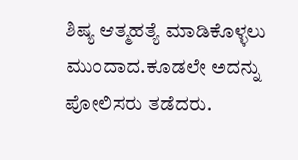ಶಿಷ್ಯ ಆತ್ಮಹತ್ಯೆ ಮಾಡಿಕೊಳ್ಳಲು ಮುಂದಾದ.ಕೂಡಲೇ ಅದನ್ನು ಪೋಲಿಸರು ತಡೆದರು.